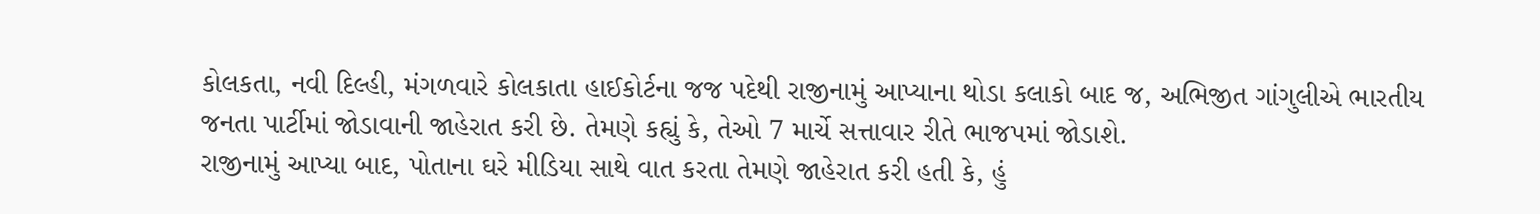કોલકતા, નવી દિલ્હી, મંગળવારે કોલકાતા હાઈકોર્ટના જજ પદેથી રાજીનામું આપ્યાના થોડા કલાકો બાદ જ, અભિજીત ગાંગુલીએ ભારતીય જનતા પાર્ટીમાં જોડાવાની જાહેરાત કરી છે. તેમણે કહ્યું કે, તેઓ 7 માર્ચે સત્તાવાર રીતે ભાજપમાં જોડાશે.
રાજીનામું આપ્યા બાદ, પોતાના ઘરે મીડિયા સાથે વાત કરતા તેમણે જાહેરાત કરી હતી કે, હું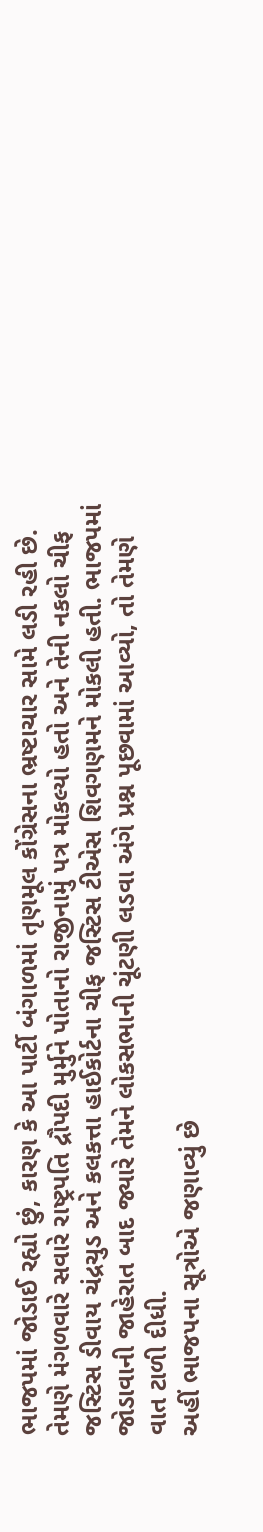ભાજપમાં જોડાઈ રહ્યો છું, કારણ કે આ પાર્ટી બંગાળમાં તૃણમૂલ કોંગ્રેસના ભ્રષ્ટાચાર સામે લડી રહી છે. તેમણે મંગળવારે સવારે રાષ્ટ્રપતિ દ્રૌપદી મુર્મુને પોતાનો રાજીનામું પત્ર મોકલ્યો હતો અને તેની નકલો ચીફ જસ્ટિસ ડીવાય ચંદ્રચુડ અને કલકત્તા હાઈકોર્ટના ચીફ જસ્ટિસ ટીએસ શિવગણમને મોકલી હતી. ભાજપમાં જોડાવાની જાહેરાત બાદ જ્યારે તેમને લોકસભાની ચૂંટણી લડવા અંગે પ્રશ્ન પૂછવામાં આવ્યો, તો તેમણે વાત ટાળી દીધી.
અહીં ભાજપના સૂત્રોએ જણાવ્યું છે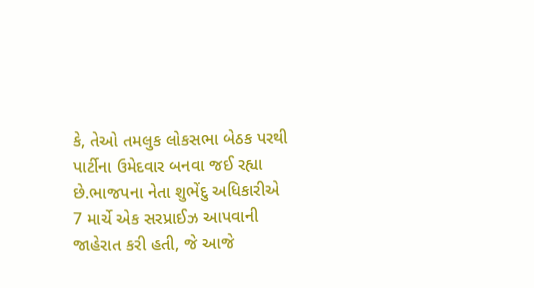કે, તેઓ તમલુક લોકસભા બેઠક પરથી પાર્ટીના ઉમેદવાર બનવા જઈ રહ્યા છે.ભાજપના નેતા શુભેંદુ અધિકારીએ 7 માર્ચે એક સરપ્રાઈઝ આપવાની જાહેરાત કરી હતી, જે આજે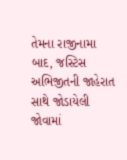તેમના રાજીનામા બાદ, જસ્ટિસ અભિજીતની જાહેરાત સાથે જોડાયેલી જોવામાં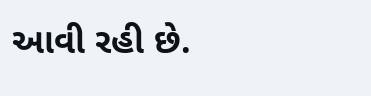આવી રહી છે.